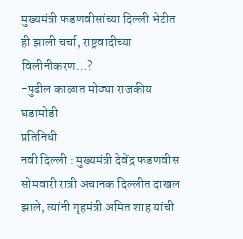मुख्यमंत्री फडणवीसांच्या दिल्ली भेटीत ही झाली चर्चा, राष्ट्रवादीच्या विलीनीकरण…?
-पुढील काळात मोठ्या राजकीय घडामोडी
प्रतिनिधी
नवी दिल्ली : मुख्यमंत्री देवेंद्र फडणवीस सोमवारी रात्री अचानक दिल्लीत दाखल झाले, त्यांनी गृहमंत्री अमित शाह यांची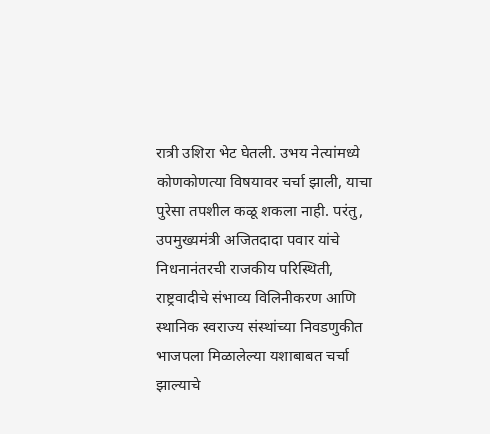रात्री उशिरा भेट घेतली. उभय नेत्यांमध्ये कोणकोणत्या विषयावर चर्चा झाली, याचा पुरेसा तपशील कळू शकला नाही. परंतु, उपमुख्यमंत्री अजितदादा पवार यांचे निधनानंतरची राजकीय परिस्थिती, राष्ट्रवादीचे संभाव्य विलिनीकरण आणि स्थानिक स्वराज्य संस्थांच्या निवडणुकीत भाजपला मिळालेल्या यशाबाबत चर्चा झाल्याचे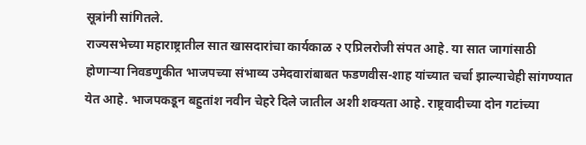सूत्रांनी सांगितले.
राज्यसभेच्या महाराष्ट्रातील सात खासदारांचा कार्यकाळ २ एप्रिलरोजी संपत आहे. या सात जागांसाठी होणाऱ्या निवडणुकीत भाजपच्या संभाव्य उमेदवारांबाबत फडणवीस-शाह यांच्यात चर्चा झाल्याचेही सांगण्यात येत आहे. भाजपकडून बहुतांश नवीन चेहरे दिले जातील अशी शक्यता आहे. राष्ट्रवादीच्या दोन गटांच्या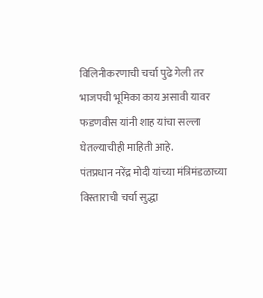विलिनीकरणाची चर्चा पुढे गेली तर भाजपची भूमिका काय असावी यावर फडणवीस यांनी शाह यांचा सल्ला घेतल्याचीही माहिती आहे.
पंतप्रधान नरेंद्र मोदी यांच्या मंत्रिमंडळाच्या विस्ताराची चर्चा सुद्धा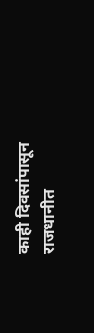काही दिवसांपासून राजधानीत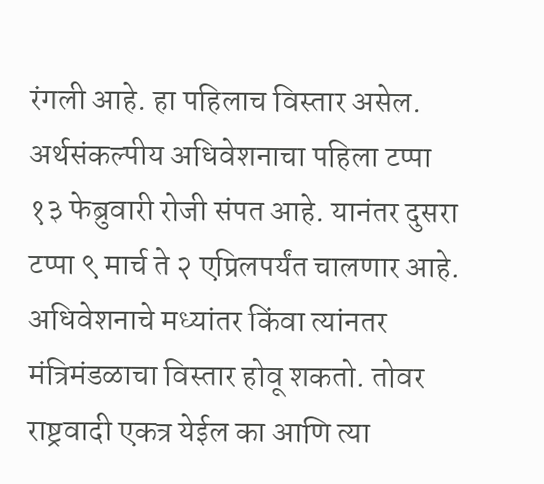रंगली आहे. हा पहिलाच विस्तार असेल. अर्थसंकल्पीय अधिवेशनाचा पहिला टप्पा १३ फेब्रुवारी रोजी संपत आहे. यानंतर दुसरा टप्पा ९ मार्च ते २ एप्रिलपर्यंत चालणार आहे. अधिवेशनाचे मध्यांतर किंवा त्यांनतर मंत्रिमंडळाचा विस्तार होवू शकतो. तोवर राष्ट्रवादी एकत्र येईल का आणि त्या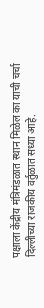पक्षाला केंद्रीय मंत्रिमंडळात स्थान मिळेल का याची चर्चा दिल्लीच्या राजकीय वर्तुळात सध्या आहे.